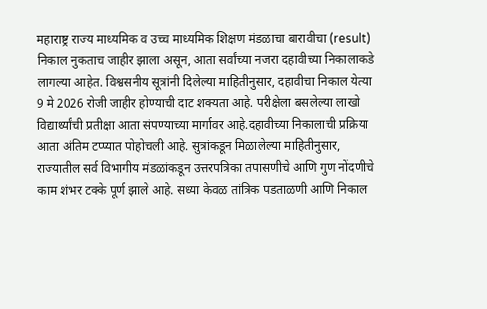महाराष्ट्र राज्य माध्यमिक व उच्च माध्यमिक शिक्षण मंडळाचा बारावीचा (result) निकाल नुकताच जाहीर झाला असून, आता सर्वांच्या नजरा दहावीच्या निकालाकडे लागल्या आहेत. विश्वसनीय सूत्रांनी दिलेल्या माहितीनुसार, दहावीचा निकाल येत्या 9 मे 2026 रोजी जाहीर होण्याची दाट शक्यता आहे. परीक्षेला बसलेल्या लाखो विद्यार्थ्यांची प्रतीक्षा आता संपण्याच्या मार्गावर आहे.दहावीच्या निकालाची प्रक्रिया आता अंतिम टप्प्यात पोहोचली आहे. सुत्रांकडून मिळालेल्या माहितीनुसार, राज्यातील सर्व विभागीय मंडळांकडून उत्तरपत्रिका तपासणीचे आणि गुण नोंदणीचे काम शंभर टक्के पूर्ण झाले आहे. सध्या केवळ तांत्रिक पडताळणी आणि निकाल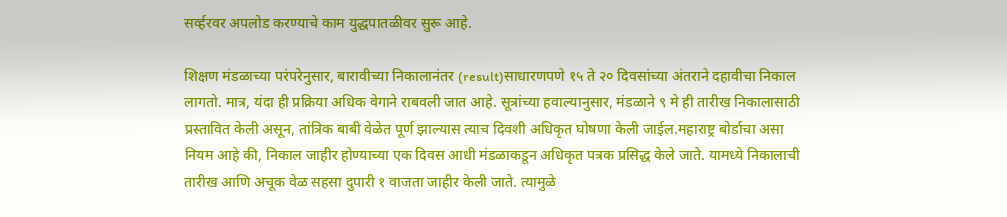सर्व्हरवर अपलोड करण्याचे काम युद्धपातळीवर सुरू आहे.

शिक्षण मंडळाच्या परंपरेनुसार, बारावीच्या निकालानंतर (result)साधारणपणे १५ ते २० दिवसांच्या अंतराने दहावीचा निकाल लागतो. मात्र, यंदा ही प्रक्रिया अधिक वेगाने राबवली जात आहे. सूत्रांच्या हवाल्यानुसार, मंडळाने ९ मे ही तारीख निकालासाठी प्रस्तावित केली असून, तांत्रिक बाबी वेळेत पूर्ण झाल्यास त्याच दिवशी अधिकृत घोषणा केली जाईल.महाराष्ट्र बोर्डाचा असा नियम आहे की, निकाल जाहीर होण्याच्या एक दिवस आधी मंडळाकडून अधिकृत पत्रक प्रसिद्ध केले जाते. यामध्ये निकालाची तारीख आणि अचूक वेळ सहसा दुपारी १ वाजता जाहीर केली जाते. त्यामुळे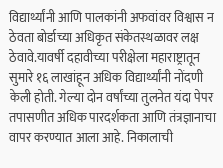विद्यार्थ्यांनी आणि पालकांनी अफवांवर विश्वास न ठेवता बोर्डाच्या अधिकृत संकेतस्थळावर लक्ष ठेवावे.यावर्षी दहावीच्या परीक्षेला महाराष्ट्रातून सुमारे १६ लाखांहून अधिक विद्यार्थ्यांनी नोंदणी केली होती. गेल्या दोन वर्षांच्या तुलनेत यंदा पेपर तपासणीत अधिक पारदर्शकता आणि तंत्रज्ञानाचा वापर करण्यात आला आहे. निकालाची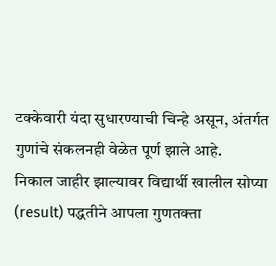टक्केवारी यंदा सुधारण्याची चिन्हे असून, अंतर्गत गुणांचे संकलनही वेळेत पूर्ण झाले आहे.
निकाल जाहीर झाल्यावर विद्यार्थी खालील सोप्या (result) पद्धतीने आपला गुणतक्ता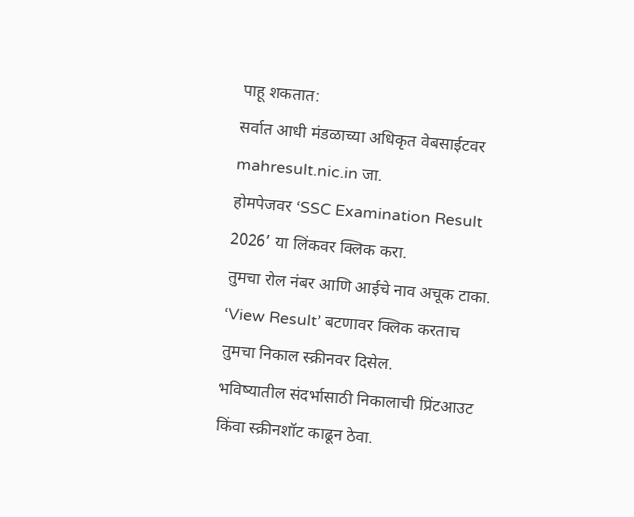पाहू शकतात:
सर्वात आधी मंडळाच्या अधिकृत वेबसाईटवर mahresult.nic.in जा.
होमपेजवर ‘SSC Examination Result 2026’ या लिंकवर क्लिक करा.
तुमचा रोल नंबर आणि आईचे नाव अचूक टाका.
‘View Result’ बटणावर क्लिक करताच तुमचा निकाल स्क्रीनवर दिसेल.
भविष्यातील संदर्भासाठी निकालाची प्रिंटआउट किंवा स्क्रीनशॉट काढून ठेवा.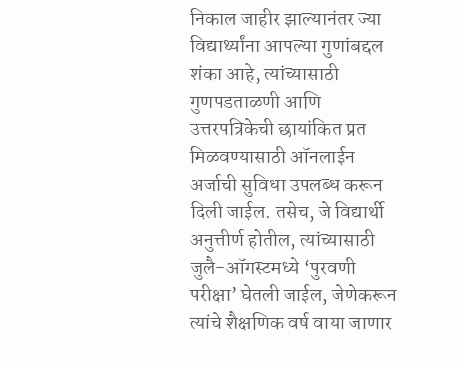निकाल जाहीर झाल्यानंतर ज्या विद्यार्थ्यांना आपल्या गुणांबद्दल शंका आहे, त्यांच्यासाठी गुणपडताळणी आणि उत्तरपत्रिकेची छायांकित प्रत मिळवण्यासाठी ऑनलाईन अर्जाची सुविधा उपलब्ध करून दिली जाईल. तसेच, जे विद्यार्थी अनुत्तीर्ण होतील, त्यांच्यासाठी जुलै-ऑगस्टमध्ये ‘पुरवणी परीक्षा’ घेतली जाईल, जेणेकरून त्यांचे शैक्षणिक वर्ष वाया जाणार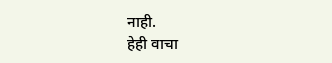नाही.
हेही वाचा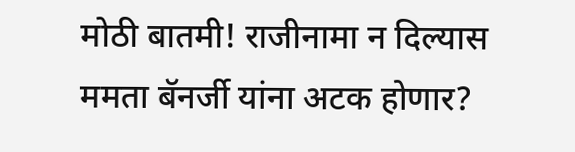मोठी बातमी! राजीनामा न दिल्यास ममता बॅनर्जी यांना अटक होणार?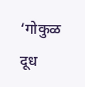‘गोकुळ दूध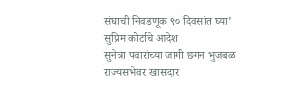संघाची निवडणूक ९० दिवसांत घ्या’ सुप्रिम कोर्टाचे आदेश
सुनेत्रा पवारांच्या जागी छगन भुजबळ राज्यसभेवर खासदार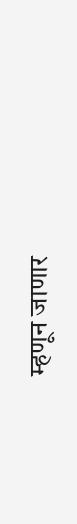म्हणून जाणार